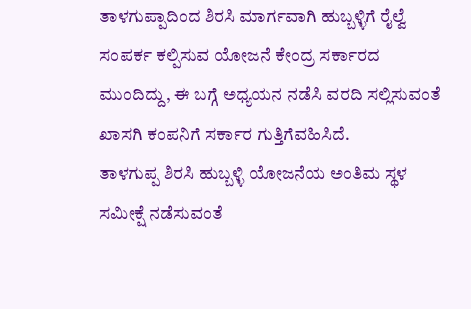ತಾಳಗುಪ್ಪಾದಿಂದ ಶಿರಸಿ ಮಾರ್ಗವಾಗಿ ಹುಬ್ಬಳ್ಳಿಗೆ ರೈಲ್ವೆ ಸಂಪರ್ಕ ಕಲ್ಪಿಸುವ ಯೋಜನೆ ಕೇಂದ್ರ ಸರ್ಕಾರದ ಮುಂದಿದ್ದು, ಈ ಬಗ್ಗೆ ಅಧ್ಯಯನ ನಡೆಸಿ ವರದಿ ಸಲ್ಲಿಸುವಂತೆ ಖಾಸಗಿ ಕಂಪನಿಗೆ ಸರ್ಕಾರ ಗುತ್ತಿಗೆವಹಿಸಿದೆ.
ತಾಳಗುಪ್ಪ ಶಿರಸಿ ಹುಬ್ಬಳ್ಳಿ ಯೋಜನೆಯ ಅಂತಿಮ ಸ್ಥಳ ಸಮೀಕ್ಷೆ ನಡೆಸುವಂತೆ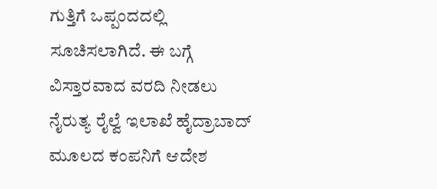ಗುತ್ತಿಗೆ ಒಪ್ಪಂದದಲ್ಲಿ ಸೂಚಿಸಲಾಗಿದೆ. ಈ ಬಗ್ಗೆ ವಿಸ್ತಾರವಾದ ವರದಿ ನೀಡಲು ನೈರುತ್ಯ ರೈಲ್ವೆ ಇಲಾಖೆ ಹೈದ್ರಾಬಾದ್ ಮೂಲದ ಕಂಪನಿಗೆ ಆದೇಶ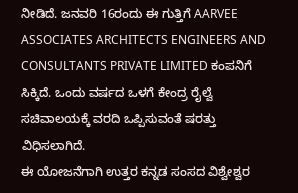ನೀಡಿದೆ. ಜನವರಿ 16ರಂದು ಈ ಗುತ್ತಿಗೆ AARVEE ASSOCIATES ARCHITECTS ENGINEERS AND CONSULTANTS PRIVATE LIMITED ಕಂಪನಿಗೆ ಸಿಕ್ಕಿದೆ. ಒಂದು ವರ್ಷದ ಒಳಗೆ ಕೇಂದ್ರ ರೈಲ್ವೆ ಸಚಿವಾಲಯಕ್ಕೆ ವರದಿ ಒಪ್ಪಿಸುವಂತೆ ಷರತ್ತು ವಿಧಿಸಲಾಗಿದೆ.
ಈ ಯೋಜನೆಗಾಗಿ ಉತ್ತರ ಕನ್ನಡ ಸಂಸದ ವಿಶ್ವೇಶ್ವರ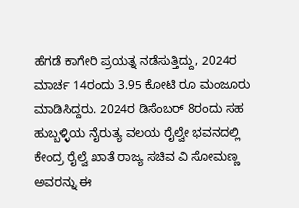ಹೆಗಡೆ ಕಾಗೇರಿ ಪ್ರಯತ್ನ ನಡೆಸುತ್ತಿದ್ದು, 2024ರ ಮಾರ್ಚ 14ರಂದು 3.95 ಕೋಟಿ ರೂ ಮಂಜೂರು ಮಾಡಿಸಿದ್ದರು. 2024ರ ಡಿಸೆಂಬರ್ 8ರಂದು ಸಹ ಹುಬ್ಬಳ್ಳಿಯ ನೈರುತ್ಯ ವಲಯ ರೈಲ್ವೇ ಭವನದಲ್ಲಿ ಕೇಂದ್ರ ರೈಲ್ವೆ ಖಾತೆ ರಾಜ್ಯ ಸಚಿವ ವಿ ಸೋಮಣ್ಣ ಅವರನ್ನು ಈ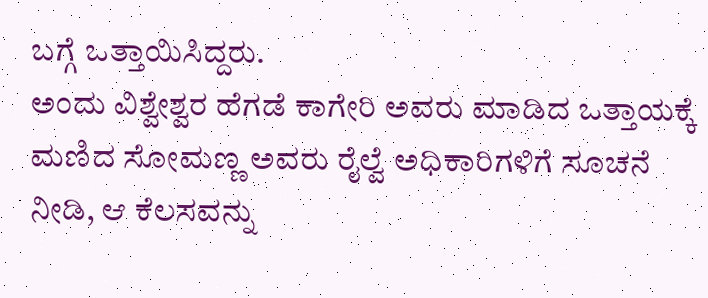ಬಗ್ಗೆ ಒತ್ತಾಯಿಸಿದ್ದರು.
ಅಂದು ವಿಶ್ವೇಶ್ವರ ಹೆಗಡೆ ಕಾಗೇರಿ ಅವರು ಮಾಡಿದ ಒತ್ತಾಯಕ್ಕೆ ಮಣಿದ ಸೋಮಣ್ಣ ಅವರು ರೈಲ್ವೆ ಅಧಿಕಾರಿಗಳಿಗೆ ಸೂಚನೆ ನೀಡಿ, ಆ ಕೆಲಸವನ್ನು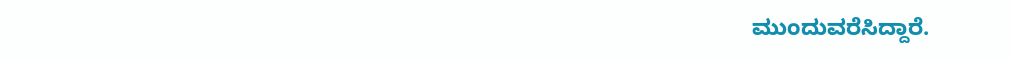ಮುಂದುವರೆಸಿದ್ದಾರೆ.